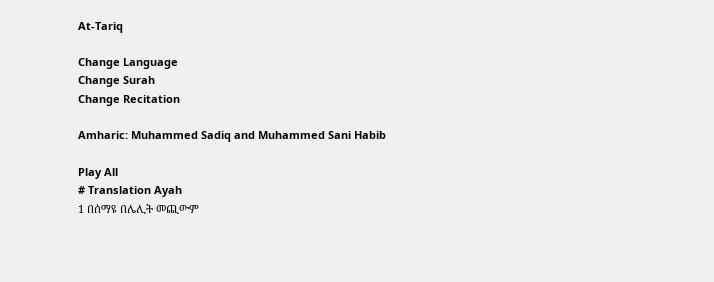At-Tariq

Change Language
Change Surah
Change Recitation

Amharic: Muhammed Sadiq and Muhammed Sani Habib

Play All
# Translation Ayah
1 በሰማዩ በሌሊት መጪውም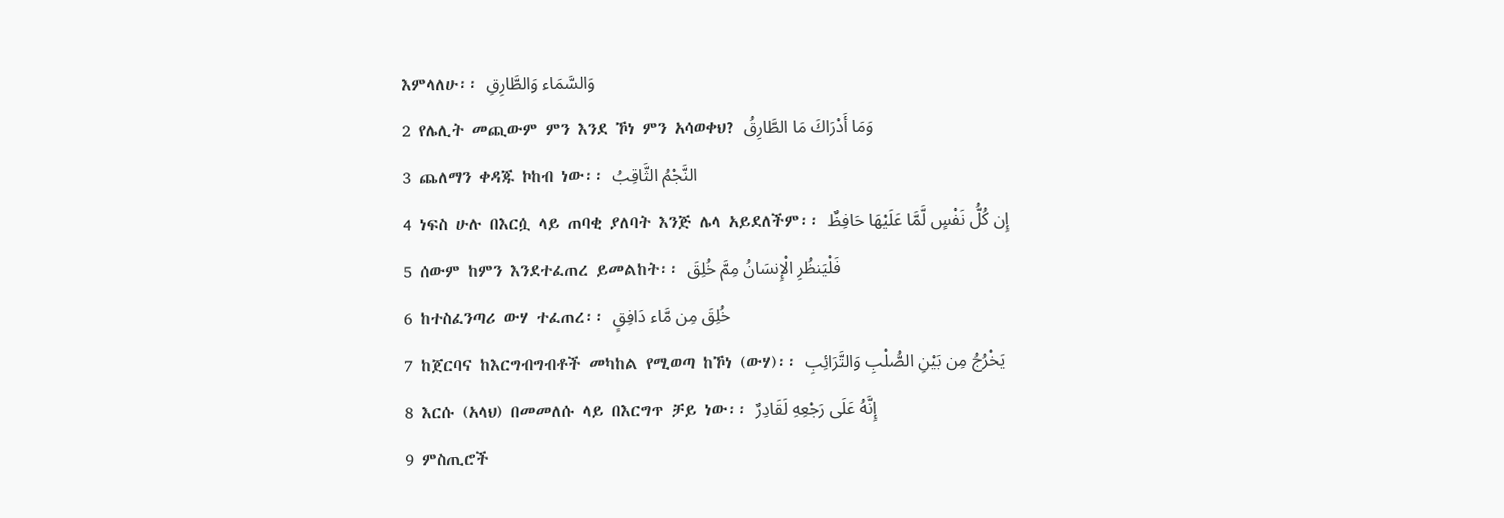እምላለሁ፡፡ وَالسَّمَاء وَالطَّارِقِ
2 የሌሊት መጪውም ምን እንደ ኾነ ምን አሳወቀህ? وَمَا أَدْرَاكَ مَا الطَّارِقُ
3 ጨለማን ቀዳጁ ኮከብ ነው፡፡ النَّجْمُ الثَّاقِبُ
4 ነፍስ ሁሉ በእርሷ ላይ ጠባቂ ያለባት እንጅ ሌላ አይደለችም፡፡ إِن كُلُّ نَفْسٍ لَّمَّا عَلَيْهَا حَافِظٌ
5 ሰውም ከምን እንደተፈጠረ ይመልከት፡፡ فَلْيَنظُرِ الْإِنسَانُ مِمَّ خُلِقَ
6 ከተስፈንጣሪ ውሃ ተፈጠረ፡፡ خُلِقَ مِن مَّاء دَافِقٍ
7 ከጀርባና ከእርግብግብቶች መካከል የሚወጣ ከኾነ (ውሃ)፡፡ يَخْرُجُ مِن بَيْنِ الصُّلْبِ وَالتَّرَائِبِ
8 እርሱ (አላህ) በመመለሱ ላይ በእርግጥ ቻይ ነው፡፡ إِنَّهُ عَلَى رَجْعِهِ لَقَادِرٌ
9 ምስጢሮች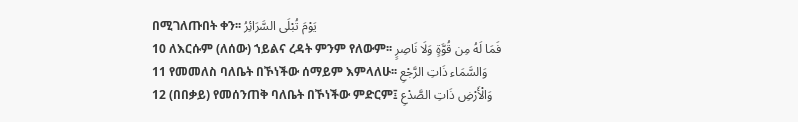በሚገለጡበት ቀን፡፡ يَوْمَ تُبْلَى السَّرَائِرُ
10 ለእርሱም (ለሰው) ኀይልና ረዳት ምንም የለውም፡፡ فَمَا لَهُ مِن قُوَّةٍ وَلَا نَاصِرٍ
11 የመመለስ ባለቤት በኾነችው ሰማይም እምላለሁ፡፡ وَالسَّمَاء ذَاتِ الرَّجْعِ
12 (በበቃይ) የመሰንጠቅ ባለቤት በኾነችው ምድርም፤ وَالْأَرْضِ ذَاتِ الصَّدْعِ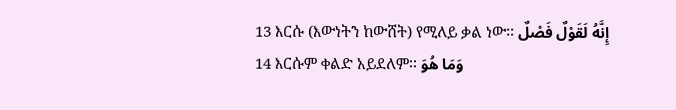13 እርሱ (እውነትን ከውሸት) የሚለይ ቃል ነው፡፡ إِنَّهُ لَقَوْلٌ فَصْلٌ
14 እርሱም ቀልድ አይደለም፡፡ وَمَا هُوَ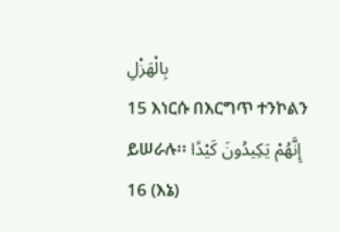بِالْهَزْلِ
15 እነርሱ በእርግጥ ተንኮልን ይሠራሉ፡፡ إِنَّهُمْ يَكِيدُونَ كَيْدًا
16 (እኔ)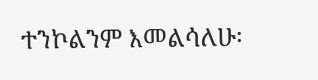ተንኮልንም እመልሳለሁ፡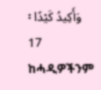፡ وَأَكِيدُ كَيْدًا
17 ከሓዲዎችንም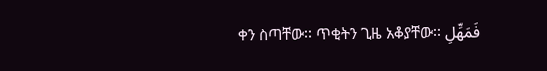ቀን ስጣቸው፡፡ ጥቂትን ጊዜ አቆያቸው፡፡ فَمَهِّلِ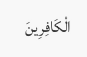الْكَافِرِينَ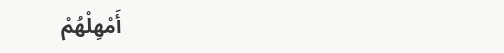أَمْهِلْهُمْ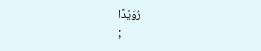رُوَيْدًا
;